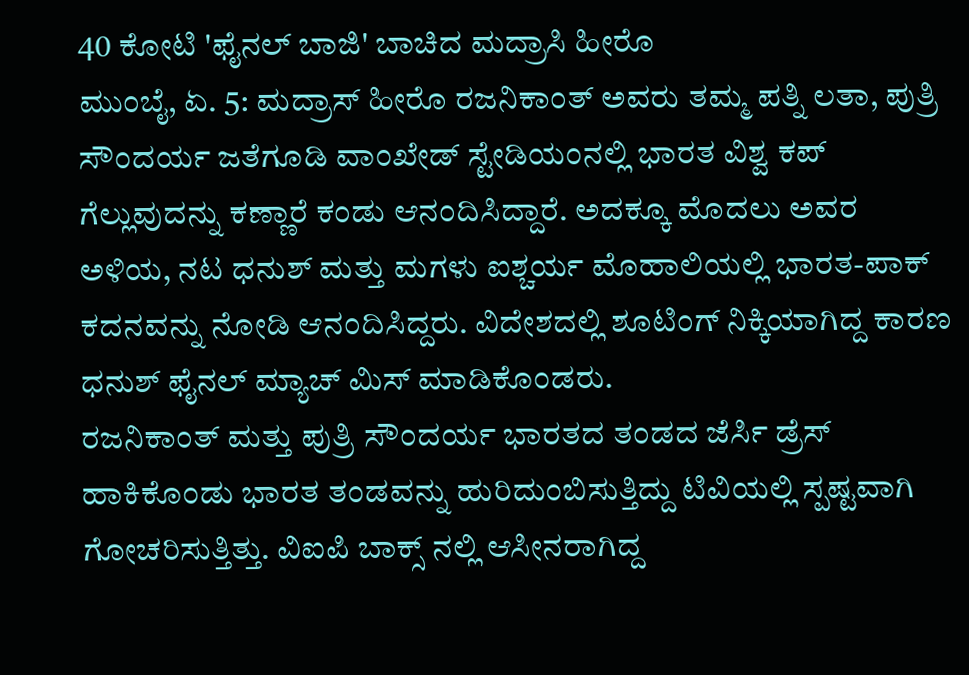40 ಕೋಟಿ 'ಫೈನಲ್ ಬಾಜಿ' ಬಾಚಿದ ಮದ್ರಾಸಿ ಹೀರೊ
ಮುಂಬೈ, ಏ. 5: ಮದ್ರಾಸ್ ಹೀರೊ ರಜನಿಕಾಂತ್ ಅವರು ತಮ್ಮ ಪತ್ನಿ ಲತಾ, ಪುತ್ರಿ ಸೌಂದರ್ಯ ಜತೆಗೂಡಿ ವಾಂಖೇಡ್ ಸ್ಟೇಡಿಯಂನಲ್ಲಿ ಭಾರತ ವಿಶ್ವ ಕಪ್ ಗೆಲ್ಲುವುದನ್ನು ಕಣ್ಣಾರೆ ಕಂಡು ಆನಂದಿಸಿದ್ದಾರೆ. ಅದಕ್ಕೂ ಮೊದಲು ಅವರ ಅಳಿಯ, ನಟ ಧನುಶ್ ಮತ್ತು ಮಗಳು ಐಶ್ಚರ್ಯ ಮೊಹಾಲಿಯಲ್ಲಿ ಭಾರತ-ಪಾಕ್ ಕದನವನ್ನು ನೋಡಿ ಆನಂದಿಸಿದ್ದರು. ವಿದೇಶದಲ್ಲಿ ಶೂಟಿಂಗ್ ನಿಕ್ಕಿಯಾಗಿದ್ದ ಕಾರಣ ಧನುಶ್ ಫೈನಲ್ ಮ್ಯಾಚ್ ಮಿಸ್ ಮಾಡಿಕೊಂಡರು.
ರಜನಿಕಾಂತ್ ಮತ್ತು ಪುತ್ರಿ ಸೌಂದರ್ಯ ಭಾರತದ ತಂಡದ ಜೆರ್ಸಿ ಡ್ರೆಸ್ ಹಾಕಿಕೊಂಡು ಭಾರತ ತಂಡವನ್ನು ಹುರಿದುಂಬಿಸುತ್ತಿದ್ದು ಟಿವಿಯಲ್ಲಿ ಸ್ಪಷ್ಟವಾಗಿ ಗೋಚರಿಸುತ್ತಿತ್ತು. ವಿಐಪಿ ಬಾಕ್ಸ್ ನಲ್ಲಿ ಆಸೀನರಾಗಿದ್ದ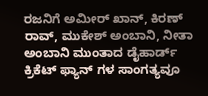ರಜನಿಗೆ ಅಮೀರ್ ಖಾನ್, ಕಿರಣ್ ರಾವ್, ಮುಕೇಶ್ ಅಂಬಾನಿ, ನೀತಾ ಅಂಬಾನಿ ಮುಂತಾದ ಡೈಹಾರ್ಡ್ ಕ್ರಿಕೆಟ್ ಫ್ಯಾನ್ ಗಳ ಸಾಂಗತ್ಯವೂ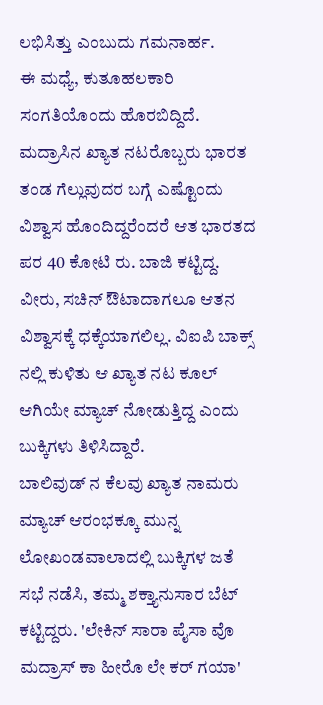ಲಭಿಸಿತ್ತು ಎಂಬುದು ಗಮನಾರ್ಹ.
ಈ ಮಧ್ಯೆ, ಕುತೂಹಲಕಾರಿ ಸಂಗತಿಯೊಂದು ಹೊರಬಿದ್ದಿದೆ. ಮದ್ರಾಸಿನ ಖ್ಯಾತ ನಟರೊಬ್ಬರು ಭಾರತ ತಂಡ ಗೆಲ್ಲುವುದರ ಬಗ್ಗೆ ಎಷ್ಟೊಂದು ವಿಶ್ವಾಸ ಹೊಂದಿದ್ದರೆಂದರೆ ಆತ ಭಾರತದ ಪರ 40 ಕೋಟಿ ರು. ಬಾಜಿ ಕಟ್ಟಿದ್ದ. ವೀರು, ಸಚಿನ್ ಔಟಾದಾಗಲೂ ಆತನ ವಿಶ್ವಾಸಕ್ಕೆ ಧಕ್ಕೆಯಾಗಲಿಲ್ಲ. ವಿಐಪಿ ಬಾಕ್ಸ್ ನಲ್ಲಿ ಕುಳಿತು ಆ ಖ್ಯಾತ ನಟ ಕೂಲ್ ಆಗಿಯೇ ಮ್ಯಾಚ್ ನೋಡುತ್ತಿದ್ದ ಎಂದು ಬುಕ್ಕಿಗಳು ತಿಳಿಸಿದ್ದಾರೆ.
ಬಾಲಿವುಡ್ ನ ಕೆಲವು ಖ್ಯಾತ ನಾಮರು ಮ್ಯಾಚ್ ಆರಂಭಕ್ಕೂ ಮುನ್ನ ಲೋಖಂಡವಾಲಾದಲ್ಲಿ ಬುಕ್ಕಿಗಳ ಜತೆ ಸಭೆ ನಡೆಸಿ, ತಮ್ಮ ಶಕ್ತ್ಯಾನುಸಾರ ಬೆಟ್ ಕಟ್ಟಿದ್ದರು. 'ಲೇಕಿನ್ ಸಾರಾ ಪೈಸಾ ವೊ ಮದ್ರಾಸ್ ಕಾ ಹೀರೊ ಲೇ ಕರ್ ಗಯಾ'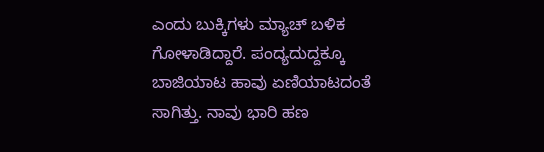ಎಂದು ಬುಕ್ಕಿಗಳು ಮ್ಯಾಚ್ ಬಳಿಕ ಗೋಳಾಡಿದ್ದಾರೆ. ಪಂದ್ಯದುದ್ದಕ್ಕೂ ಬಾಜಿಯಾಟ ಹಾವು ಏಣಿಯಾಟದಂತೆ ಸಾಗಿತ್ತು. ನಾವು ಭಾರಿ ಹಣ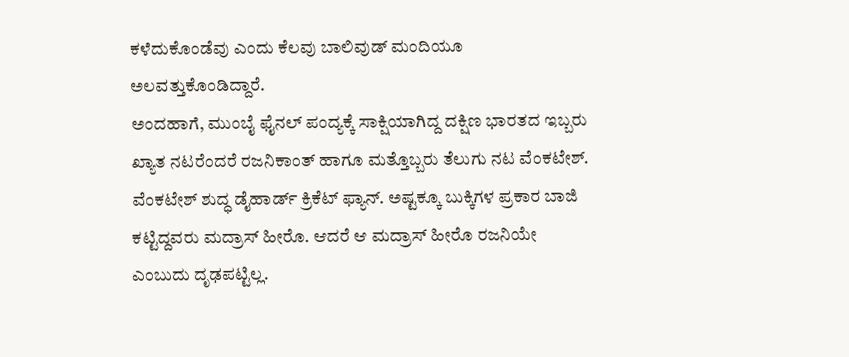ಕಳೆದುಕೊಂಡೆವು ಎಂದು ಕೆಲವು ಬಾಲಿವುಡ್ ಮಂದಿಯೂ ಅಲವತ್ತುಕೊಂಡಿದ್ದಾರೆ.
ಅಂದಹಾಗೆ, ಮುಂಬೈ ಫೈನಲ್ ಪಂದ್ಯಕ್ಕೆ ಸಾಕ್ಷಿಯಾಗಿದ್ದ ದಕ್ಷಿಣ ಭಾರತದ ಇಬ್ಬರು ಖ್ಯಾತ ನಟರೆಂದರೆ ರಜನಿಕಾಂತ್ ಹಾಗೂ ಮತ್ತೊಬ್ಬರು ತೆಲುಗು ನಟ ವೆಂಕಟೇಶ್. ವೆಂಕಟೇಶ್ ಶುದ್ಧ ಡೈಹಾರ್ಡ್ ಕ್ರಿಕೆಟ್ ಫ್ಯಾನ್. ಅಷ್ಟಕ್ಕೂ ಬುಕ್ಕಿಗಳ ಪ್ರಕಾರ ಬಾಜಿ ಕಟ್ಟಿದ್ದವರು ಮದ್ರಾಸ್ ಹೀರೊ. ಆದರೆ ಆ ಮದ್ರಾಸ್ ಹೀರೊ ರಜನಿಯೇ ಎಂಬುದು ದೃಢಪಟ್ಟಿಲ್ಲ.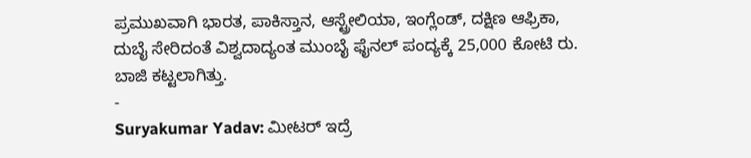ಪ್ರಮುಖವಾಗಿ ಭಾರತ, ಪಾಕಿಸ್ತಾನ, ಆಸ್ಟ್ರೇಲಿಯಾ, ಇಂಗ್ಲೆಂಡ್, ದಕ್ಷಿಣ ಆಫ್ರಿಕಾ, ದುಬೈ ಸೇರಿದಂತೆ ವಿಶ್ವದಾದ್ಯಂತ ಮುಂಬೈ ಫೈನಲ್ ಪಂದ್ಯಕ್ಕೆ 25,000 ಕೋಟಿ ರು. ಬಾಜಿ ಕಟ್ಟಲಾಗಿತ್ತು.
-
Suryakumar Yadav: ಮೀಟರ್ ಇದ್ರೆ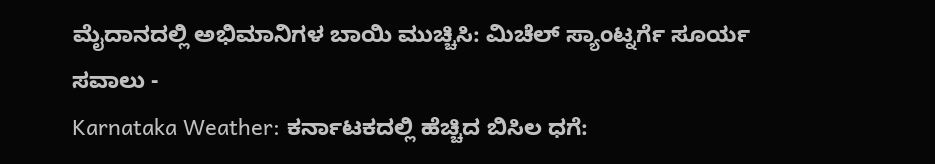ಮೈದಾನದಲ್ಲಿ ಅಭಿಮಾನಿಗಳ ಬಾಯಿ ಮುಚ್ಚಿಸಿ: ಮಿಚೆಲ್ ಸ್ಯಾಂಟ್ನರ್ಗೆ ಸೂರ್ಯ ಸವಾಲು -
Karnataka Weather: ಕರ್ನಾಟಕದಲ್ಲಿ ಹೆಚ್ಚಿದ ಬಿಸಿಲ ಧಗೆ: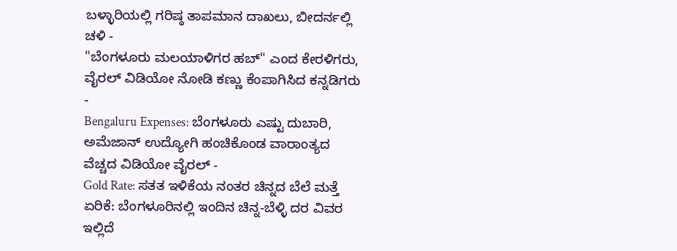ಬಳ್ಳಾರಿಯಲ್ಲಿ ಗರಿಷ್ಠ ತಾಪಮಾನ ದಾಖಲು, ಬೀದರ್ನಲ್ಲಿ ಚಳಿ -
"ಬೆಂಗಳೂರು ಮಲಯಾಳಿಗರ ಹಬ್" ಎಂದ ಕೇರಳಿಗರು, ವೈರಲ್ ವಿಡಿಯೋ ನೋಡಿ ಕಣ್ಣು ಕೆಂಪಾಗಿಸಿದ ಕನ್ನಡಿಗರು -
Bengaluru Expenses: ಬೆಂಗಳೂರು ಎಷ್ಟು ದುಬಾರಿ, ಅಮೆಜಾನ್ ಉದ್ಯೋಗಿ ಹಂಚಿಕೊಂಡ ವಾರಾಂತ್ಯದ ವೆಚ್ಚದ ವಿಡಿಯೋ ವೈರಲ್ -
Gold Rate: ಸತತ ಇಳಿಕೆಯ ನಂತರ ಚಿನ್ನದ ಬೆಲೆ ಮತ್ತೆ ಏರಿಕೆ: ಬೆಂಗಳೂರಿನಲ್ಲಿ ಇಂದಿನ ಚಿನ್ನ-ಬೆಳ್ಳಿ ದರ ವಿವರ ಇಲ್ಲಿದೆ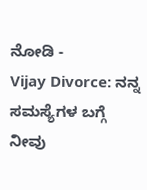ನೋಡಿ -
Vijay Divorce: ನನ್ನ ಸಮಸ್ಯೆಗಳ ಬಗ್ಗೆ ನೀವು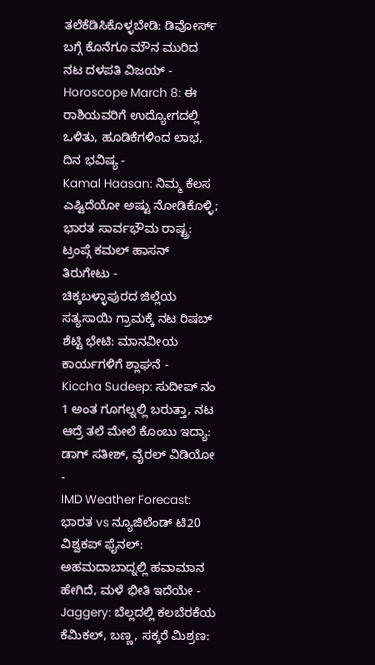ತಲೆಕೆಡಿಸಿಕೊಳ್ಳಬೇಡಿ: ಡಿವೋರ್ಸ್ ಬಗ್ಗೆ ಕೊನೆಗೂ ಮೌನ ಮುರಿದ ನಟ ದಳಪತಿ ವಿಜಯ್ -
Horoscope March 8: ಈ ರಾಶಿಯವರಿಗೆ ಉದ್ಯೋಗದಲ್ಲಿ ಒಳಿತು, ಹೂಡಿಕೆಗಳಿಂದ ಲಾಭ, ದಿನ ಭವಿಷ್ಯ -
Kamal Haasan: ನಿಮ್ಮ ಕೆಲಸ ಎಷ್ಟಿದೆಯೋ ಅಷ್ಟು ನೋಡಿಕೊಳ್ಳಿ; ಭಾರತ ಸಾರ್ವಭೌಮ ರಾಷ್ಟ್ರ: ಟ್ರಂಪ್ಗೆ ಕಮಲ್ ಹಾಸನ್ ತಿರುಗೇಟು -
ಚಿಕ್ಕಬಳ್ಳಾಪುರದ ಜಿಲ್ಲೆಯ ಸತ್ಯಸಾಯಿ ಗ್ರಾಮಕ್ಕೆ ನಟ ರಿಷಬ್ ಶೆಟ್ಟಿ ಭೇಟಿ: ಮಾನವೀಯ ಕಾರ್ಯಗಳಿಗೆ ಶ್ಲಾಘನೆ -
Kiccha Sudeep: ಸುದೀಪ್ ನಂ 1 ಅಂತ ಗೂಗಲ್ನಲ್ಲಿ ಬರುತ್ತಾ, ನಟ ಆದ್ರೆ ತಲೆ ಮೇಲೆ ಕೊಂಬು ಇದ್ಯಾ: ಡಾಗ್ ಸತೀಶ್, ವೈರಲ್ ವಿಡಿಯೋ -
IMD Weather Forecast: ಭಾರತ vs ನ್ಯೂಜಿಲೆಂಡ್ ಟಿ20 ವಿಶ್ವಕಪ್ ಫೈನಲ್: ಅಹಮದಾಬಾದ್ನಲ್ಲಿ ಹವಾಮಾನ ಹೇಗಿದೆ, ಮಳೆ ಭೀತಿ ಇದೆಯೇ -
Jaggery: ಬೆಲ್ಲದಲ್ಲಿ ಕಲಬೆರಕೆಯ ಕೆಮಿಕಲ್, ಬಣ್ಣ, ಸಕ್ಕರೆ ಮಿಶ್ರಣ: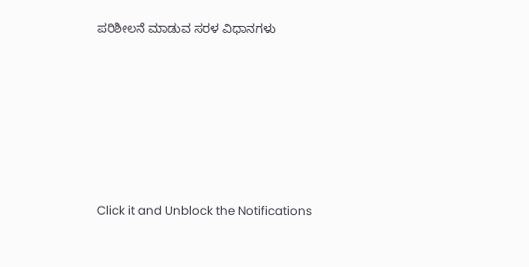ಪರಿಶೀಲನೆ ಮಾಡುವ ಸರಳ ವಿಧಾನಗಳು












Click it and Unblock the Notifications